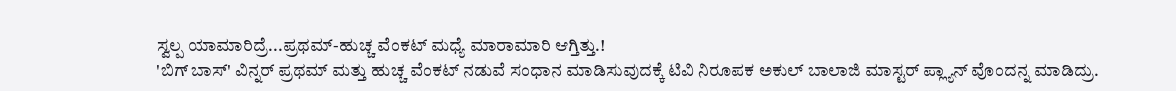ಸ್ವಲ್ಪ ಯಾಮಾರಿದ್ರೆ...ಪ್ರಥಮ್-ಹುಚ್ಚ ವೆಂಕಟ್ ಮಧ್ಯೆ ಮಾರಾಮಾರಿ ಆಗ್ತಿತ್ತು.!
'ಬಿಗ್ ಬಾಸ್' ವಿನ್ನರ್ ಪ್ರಥಮ್ ಮತ್ತು ಹುಚ್ಚ ವೆಂಕಟ್ ನಡುವೆ ಸಂಧಾನ ಮಾಡಿಸುವುದಕ್ಕೆ ಟಿವಿ ನಿರೂಪಕ ಅಕುಲ್ ಬಾಲಾಜಿ ಮಾಸ್ಟರ್ ಪ್ಲ್ಯಾನ್ ವೊಂದನ್ನ ಮಾಡಿದ್ರು.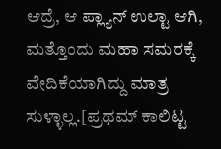ಆದ್ರೆ, ಆ ಪ್ಲ್ಯಾನ್ ಉಲ್ಟಾ ಆಗಿ, ಮತ್ತೊಂದು ಮಹಾ ಸಮರಕ್ಕೆ ವೇದಿಕೆಯಾಗಿದ್ದು ಮಾತ್ರ ಸುಳ್ಳಾಲ್ಲ.[ಪ್ರಥಮ್ ಕಾಲಿಟ್ಟ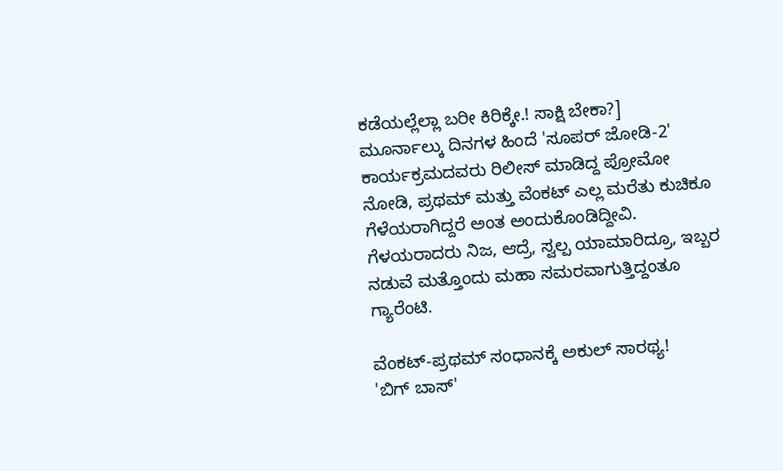ಕಡೆಯಲ್ಲೆಲ್ಲಾ ಬರೀ ಕಿರಿಕ್ಕೇ.! ಸಾಕ್ಷಿ ಬೇಕಾ?]
ಮೂರ್ನಾಲ್ಕು ದಿನಗಳ ಹಿಂದೆ 'ಸೂಪರ್ ಜೋಡಿ-2' ಕಾರ್ಯಕ್ರಮದವರು ರಿಲೀಸ್ ಮಾಡಿದ್ದ ಪ್ರೋಮೋ ನೋಡಿ, ಪ್ರಥಮ್ ಮತ್ತು ವೆಂಕಟ್ ಎಲ್ಲ ಮರೆತು ಕುಚಿಕೂ ಗೆಳೆಯರಾಗಿದ್ದರೆ ಅಂತ ಅಂದುಕೊಂಡಿದ್ದೀವಿ. ಗೆಳಯರಾದರು ನಿಜ, ಆದ್ರೆ, ಸ್ವಲ್ಪ ಯಾಮಾರಿದ್ರೂ, ಇಬ್ಬರ ನಡುವೆ ಮತ್ತೊಂದು ಮಹಾ ಸಮರವಾಗುತ್ತಿದ್ದಂತೂ ಗ್ಯಾರೆಂಟಿ.

ವೆಂಕಟ್-ಪ್ರಥಮ್ ಸಂಧಾನಕ್ಕೆ ಅಕುಲ್ ಸಾರಥ್ಯ!
'ಬಿಗ್ ಬಾಸ್'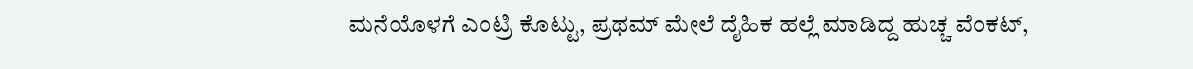ಮನೆಯೊಳಗೆ ಎಂಟ್ರಿ ಕೊಟ್ಟು, ಪ್ರಥಮ್ ಮೇಲೆ ದೈಹಿಕ ಹಲ್ಲೆ ಮಾಡಿದ್ದ ಹುಚ್ಚ ವೆಂಕಟ್,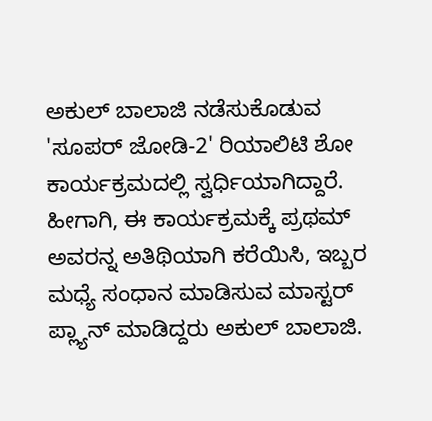ಅಕುಲ್ ಬಾಲಾಜಿ ನಡೆಸುಕೊಡುವ 'ಸೂಪರ್ ಜೋಡಿ-2' ರಿಯಾಲಿಟಿ ಶೋ ಕಾರ್ಯಕ್ರಮದಲ್ಲಿ ಸ್ವರ್ಧಿಯಾಗಿದ್ದಾರೆ. ಹೀಗಾಗಿ, ಈ ಕಾರ್ಯಕ್ರಮಕ್ಕೆ ಪ್ರಥಮ್ ಅವರನ್ನ ಅತಿಥಿಯಾಗಿ ಕರೆಯಿಸಿ, ಇಬ್ಬರ ಮಧ್ಯೆ ಸಂಧಾನ ಮಾಡಿಸುವ ಮಾಸ್ಟರ್ ಪ್ಲ್ಯಾನ್ ಮಾಡಿದ್ದರು ಅಕುಲ್ ಬಾಲಾಜಿ.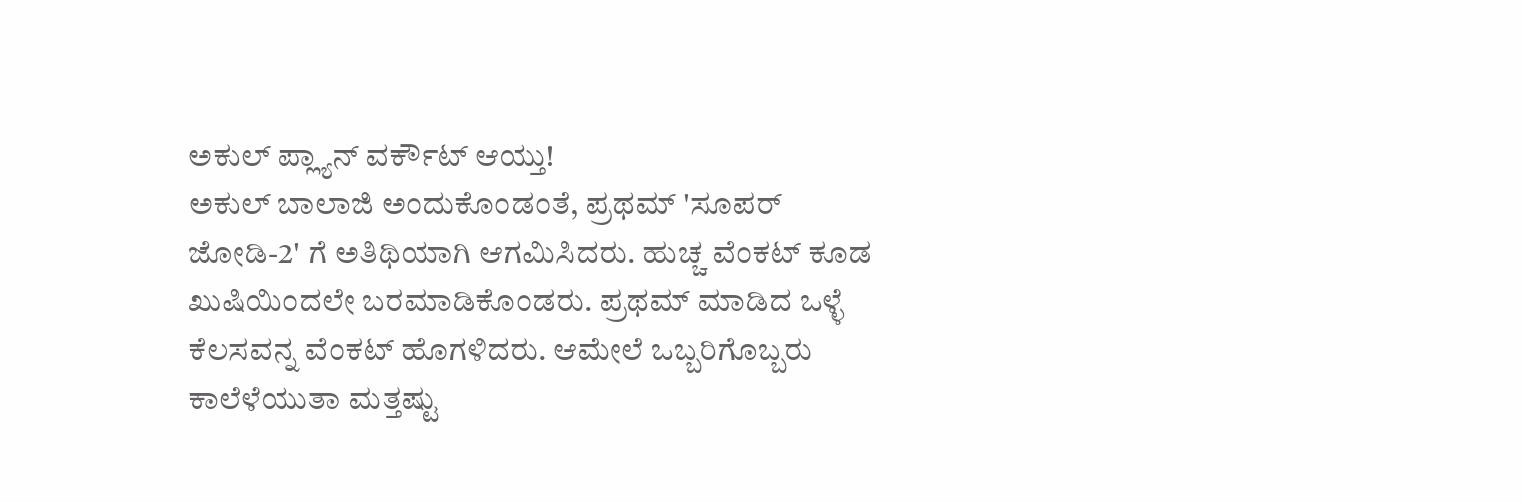ಅಕುಲ್ ಪ್ಲ್ಯಾನ್ ವರ್ಕೌಟ್ ಆಯ್ತು!
ಅಕುಲ್ ಬಾಲಾಜಿ ಅಂದುಕೊಂಡಂತೆ, ಪ್ರಥಮ್ 'ಸೂಪರ್ ಜೋಡಿ-2' ಗೆ ಅತಿಥಿಯಾಗಿ ಆಗಮಿಸಿದರು. ಹುಚ್ಚ ವೆಂಕಟ್ ಕೂಡ ಖುಷಿಯಿಂದಲೇ ಬರಮಾಡಿಕೊಂಡರು. ಪ್ರಥಮ್ ಮಾಡಿದ ಒಳ್ಳೆ ಕೆಲಸವನ್ನ ವೆಂಕಟ್ ಹೊಗಳಿದರು. ಆಮೇಲೆ ಒಬ್ಬರಿಗೊಬ್ಬರು ಕಾಲೆಳೆಯುತಾ ಮತ್ತಷ್ಟು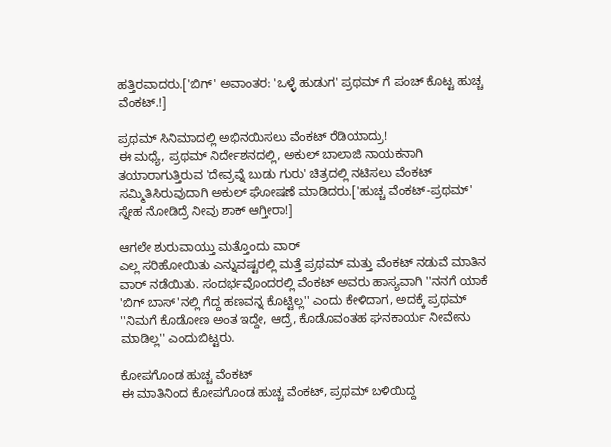ಹತ್ತಿರವಾದರು.['ಬಿಗ್' ಅವಾಂತರ: 'ಒಳ್ಳೆ ಹುಡುಗ' ಪ್ರಥಮ್ ಗೆ ಪಂಚ್ ಕೊಟ್ಟ ಹುಚ್ಚ ವೆಂಕಟ್.!]

ಪ್ರಥಮ್ ಸಿನಿಮಾದಲ್ಲಿ ಅಭಿನಯಿಸಲು ವೆಂಕಟ್ ರೆಡಿಯಾದ್ರು!
ಈ ಮಧ್ಯೆ, ಪ್ರಥಮ್ ನಿರ್ದೇಶನದಲ್ಲಿ, ಅಕುಲ್ ಬಾಲಾಜಿ ನಾಯಕನಾಗಿ ತಯಾರಾಗುತ್ತಿರುವ 'ದೇವ್ರವ್ನೆ ಬುಡು ಗುರು' ಚಿತ್ರದಲ್ಲಿ ನಟಿಸಲು ವೆಂಕಟ್ ಸಮ್ಮಿತಿಸಿರುವುದಾಗಿ ಅಕುಲ್ ಘೋಷಣೆ ಮಾಡಿದರು.['ಹುಚ್ಚ ವೆಂಕಟ್-ಪ್ರಥಮ್' ಸ್ನೇಹ ನೋಡಿದ್ರೆ ನೀವು ಶಾಕ್ ಆಗ್ತೀರಾ!]

ಆಗಲೇ ಶುರುವಾಯ್ತು ಮತ್ತೊಂದು ವಾರ್
ಎಲ್ಲ ಸರಿಹೋಯಿತು ಎನ್ನುವಷ್ಟರಲ್ಲಿ ಮತ್ತೆ ಪ್ರಥಮ್ ಮತ್ತು ವೆಂಕಟ್ ನಡುವೆ ಮಾತಿನ ವಾರ್ ನಡೆಯಿತು. ಸಂದರ್ಭವೊಂದರಲ್ಲಿ ವೆಂಕಟ್ ಅವರು ಹಾಸ್ಯವಾಗಿ ''ನನಗೆ ಯಾಕೆ 'ಬಿಗ್ ಬಾಸ್'ನಲ್ಲಿ ಗೆದ್ದ ಹಣವನ್ನ ಕೊಟ್ಟಿಲ್ಲ'' ಎಂದು ಕೇಳಿದಾಗ, ಅದಕ್ಕೆ ಪ್ರಥಮ್ ''ನಿಮಗೆ ಕೊಡೋಣ ಅಂತ ಇದ್ದೇ, ಆದ್ರೆ, ಕೊಡೊವಂತಹ ಘನಕಾರ್ಯ ನೀವೇನು ಮಾಡಿಲ್ಲ'' ಎಂದುಬಿಟ್ಟರು.

ಕೋಪಗೊಂಡ ಹುಚ್ಚ ವೆಂಕಟ್
ಈ ಮಾತಿನಿಂದ ಕೋಪಗೊಂಡ ಹುಚ್ಚ ವೆಂಕಟ್, ಪ್ರಥಮ್ ಬಳಿಯಿದ್ದ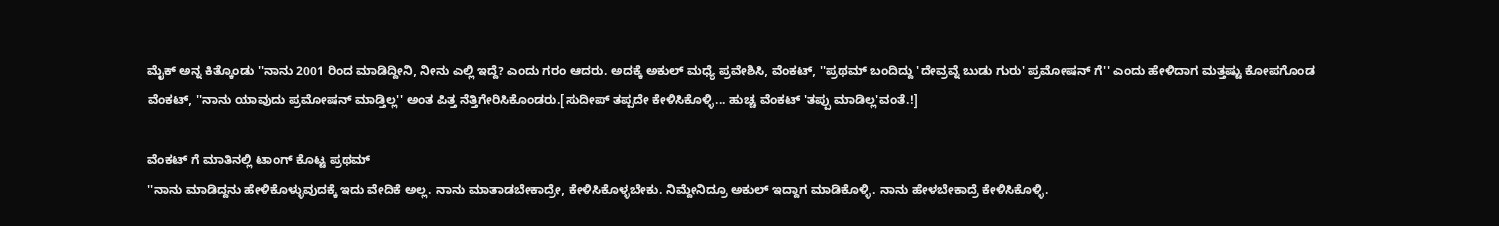ಮೈಕ್ ಅನ್ನ ಕಿತ್ಕೊಂಡು ''ನಾನು 2001 ರಿಂದ ಮಾಡಿದ್ದೀನಿ, ನೀನು ಎಲ್ಲಿ ಇದ್ದೆ? ಎಂದು ಗರಂ ಆದರು. ಅದಕ್ಕೆ ಅಕುಲ್ ಮಧ್ಯೆ ಪ್ರವೇಶಿಸಿ, ವೆಂಕಟ್, ''ಪ್ರಥಮ್ ಬಂದಿದ್ದು 'ದೇವ್ರವ್ನೆ ಬುಡು ಗುರು' ಪ್ರಮೋಷನ್ ಗೆ'' ಎಂದು ಹೇಳಿದಾಗ ಮತ್ತಷ್ಟು ಕೋಪಗೊಂಡ ವೆಂಕಟ್, ''ನಾನು ಯಾವುದು ಪ್ರಮೋಷನ್ ಮಾಡ್ತಿಲ್ಲ'' ಅಂತ ಪಿತ್ತ ನೆತ್ತಿಗೇರಿಸಿಕೊಂಡರು.[ಸುದೀಪ್ ತಪ್ಪದೇ ಕೇಳಿಸಿಕೊಳ್ಳಿ... ಹುಚ್ಚ ವೆಂಕಟ್ 'ತಪ್ಪು ಮಾಡಿಲ್ಲ'ವಂತೆ.!]

ವೆಂಕಟ್ ಗೆ ಮಾತಿನಲ್ಲಿ ಟಾಂಗ್ ಕೊಟ್ಟ ಪ್ರಥಮ್
''ನಾನು ಮಾಡಿದ್ದನು ಹೇಳಿಕೊಳ್ಳುವುದಕ್ಕೆ ಇದು ವೇದಿಕೆ ಅಲ್ಲ. ನಾನು ಮಾತಾಡಬೇಕಾದ್ರೇ, ಕೇಳಿಸಿಕೊಳ್ಳಬೇಕು. ನಿಮ್ದೇನಿದ್ರೂ ಅಕುಲ್ ಇದ್ದಾಗ ಮಾಡಿಕೊಳ್ಳಿ. ನಾನು ಹೇಳಬೇಕಾದ್ರೆ ಕೇಳಿಸಿಕೊಳ್ಳಿ.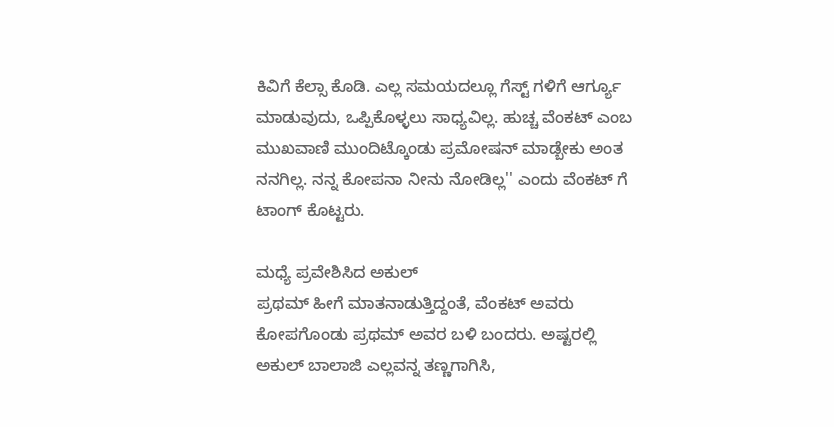ಕಿವಿಗೆ ಕೆಲ್ಸಾ ಕೊಡಿ. ಎಲ್ಲ ಸಮಯದಲ್ಲೂ ಗೆಸ್ಟ್ ಗಳಿಗೆ ಆರ್ಗ್ಯೂ ಮಾಡುವುದು, ಒಪ್ಪಿಕೊಳ್ಳಲು ಸಾಧ್ಯವಿಲ್ಲ. ಹುಚ್ಚ ವೆಂಕಟ್ ಎಂಬ ಮುಖವಾಣಿ ಮುಂದಿಟ್ಕೊಂಡು ಪ್ರಮೋಷನ್ ಮಾಡ್ಬೇಕು ಅಂತ ನನಗಿಲ್ಲ. ನನ್ನ ಕೋಪನಾ ನೀನು ನೋಡಿಲ್ಲ'' ಎಂದು ವೆಂಕಟ್ ಗೆ ಟಾಂಗ್ ಕೊಟ್ಟರು.

ಮಧ್ಯೆ ಪ್ರವೇಶಿಸಿದ ಅಕುಲ್
ಪ್ರಥಮ್ ಹೀಗೆ ಮಾತನಾಡುತ್ತಿದ್ದಂತೆ, ವೆಂಕಟ್ ಅವರು ಕೋಪಗೊಂಡು ಪ್ರಥಮ್ ಅವರ ಬಳಿ ಬಂದರು. ಅಷ್ಟರಲ್ಲಿ ಅಕುಲ್ ಬಾಲಾಜಿ ಎಲ್ಲವನ್ನ ತಣ್ಣಗಾಗಿಸಿ,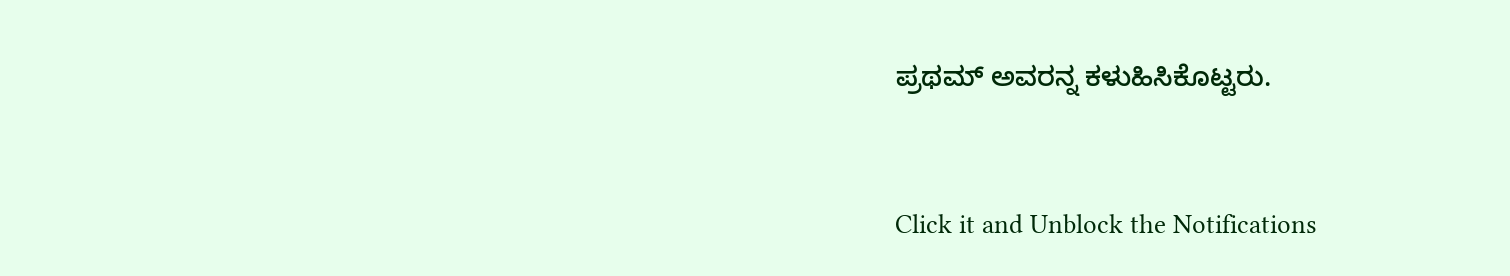ಪ್ರಥಮ್ ಅವರನ್ನ ಕಳುಹಿಸಿಕೊಟ್ಟರು.


Click it and Unblock the Notifications